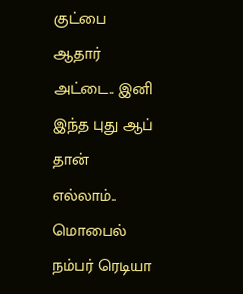குட்பை ஆதார் அட்டை.. இனி இந்த புது ஆப் தான் எல்லாம்.. மொபைல் நம்பர் ரெடியா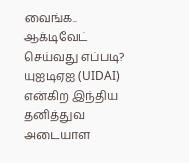வைங்க.. ஆக்டிவேட் செய்வது எப்படி?
யுஐடிஏஐ (UIDAI) என்கிற இந்திய தனித்துவ அடையாள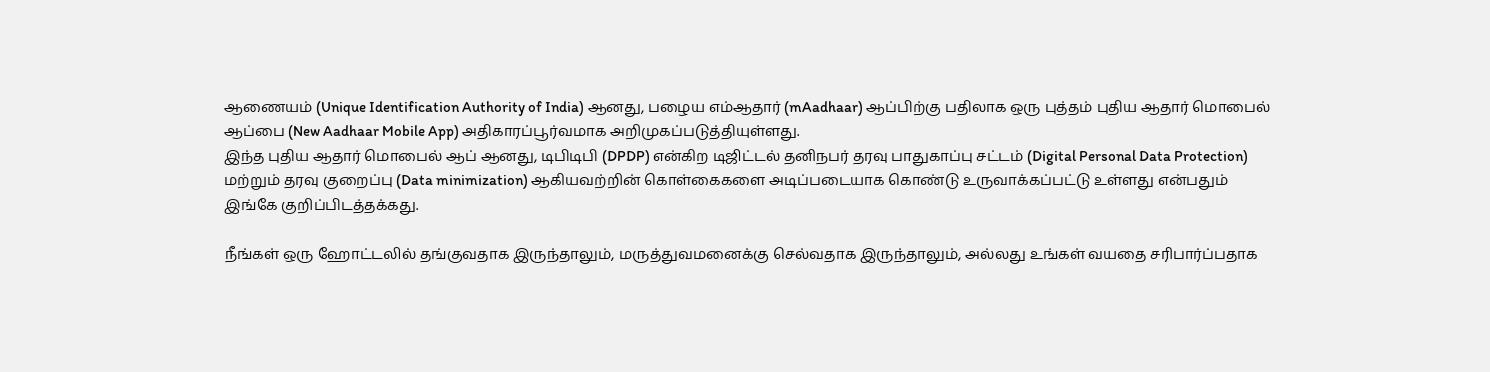ஆணையம் (Unique Identification Authority of India) ஆனது, பழைய எம்ஆதார் (mAadhaar) ஆப்பிற்கு பதிலாக ஒரு புத்தம் புதிய ஆதார் மொபைல் ஆப்பை (New Aadhaar Mobile App) அதிகாரப்பூர்வமாக அறிமுகப்படுத்தியுள்ளது.
இந்த புதிய ஆதார் மொபைல் ஆப் ஆனது, டிபிடிபி (DPDP) என்கிற டிஜிட்டல் தனிநபர் தரவு பாதுகாப்பு சட்டம் (Digital Personal Data Protection) மற்றும் தரவு குறைப்பு (Data minimization) ஆகியவற்றின் கொள்கைகளை அடிப்படையாக கொண்டு உருவாக்கப்பட்டு உள்ளது என்பதும் இங்கே குறிப்பிடத்தக்கது.

நீங்கள் ஒரு ஹோட்டலில் தங்குவதாக இருந்தாலும், மருத்துவமனைக்கு செல்வதாக இருந்தாலும், அல்லது உங்கள் வயதை சரிபார்ப்பதாக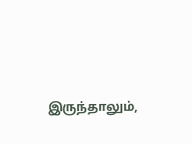இருந்தாலும்,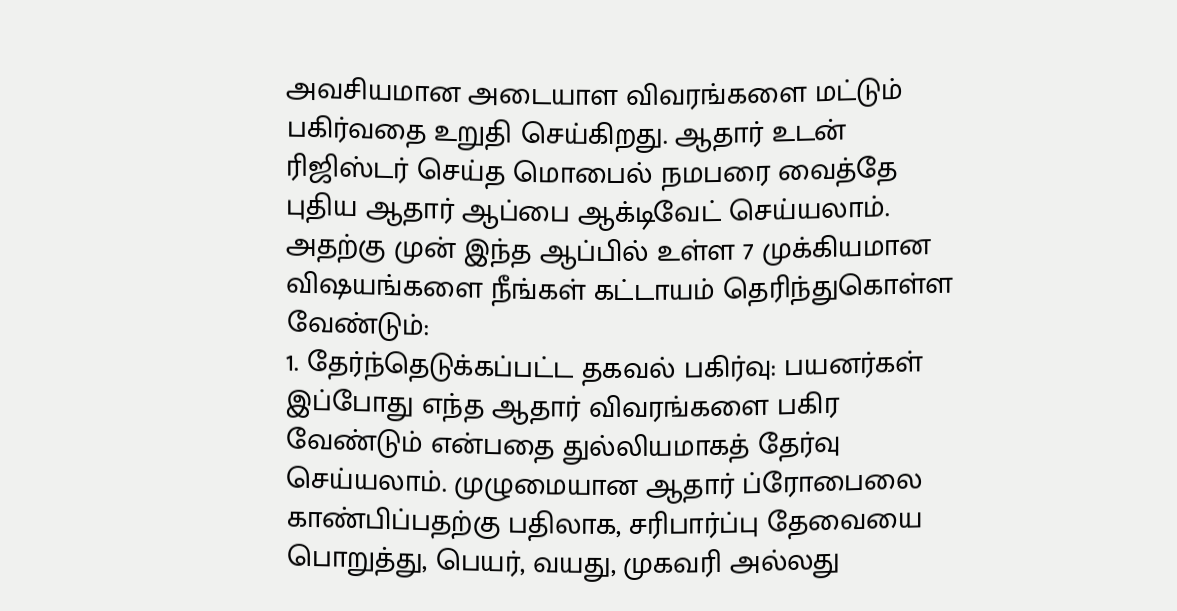அவசியமான அடையாள விவரங்களை மட்டும் பகிர்வதை உறுதி செய்கிறது. ஆதார் உடன் ரிஜிஸ்டர் செய்த மொபைல் நமபரை வைத்தே புதிய ஆதார் ஆப்பை ஆக்டிவேட் செய்யலாம். அதற்கு முன் இந்த ஆப்பில் உள்ள 7 முக்கியமான விஷயங்களை நீங்கள் கட்டாயம் தெரிந்துகொள்ள வேண்டும்:
1. தேர்ந்தெடுக்கப்பட்ட தகவல் பகிர்வு: பயனர்கள் இப்போது எந்த ஆதார் விவரங்களை பகிர வேண்டும் என்பதை துல்லியமாகத் தேர்வு செய்யலாம். முழுமையான ஆதார் ப்ரோபைலை காண்பிப்பதற்கு பதிலாக, சரிபார்ப்பு தேவையை பொறுத்து, பெயர், வயது, முகவரி அல்லது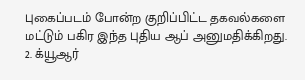புகைப்படம் போன்ற குறிப்பிட்ட தகவல்களை மட்டும் பகிர இந்த புதிய ஆப் அனுமதிக்கிறது.
2. க்யூஆர்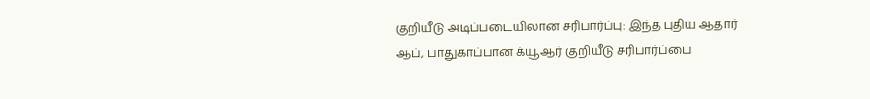குறியீடு அடிப்படையிலான சரிபார்ப்பு: இந்த புதிய ஆதார் ஆப், பாதுகாப்பான க்யூஆர் குறியீடு சரிபார்ப்பை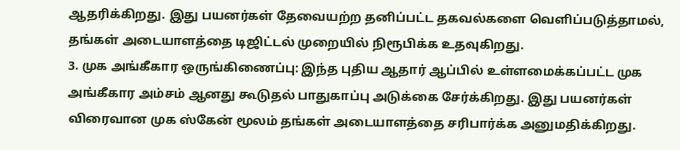ஆதரிக்கிறது. இது பயனர்கள் தேவையற்ற தனிப்பட்ட தகவல்களை வெளிப்படுத்தாமல், தங்கள் அடையாளத்தை டிஜிட்டல் முறையில் நிரூபிக்க உதவுகிறது.
3. முக அங்கீகார ஒருங்கிணைப்பு: இந்த புதிய ஆதார் ஆப்பில் உள்ளமைக்கப்பட்ட முக அங்கீகார அம்சம் ஆனது கூடுதல் பாதுகாப்பு அடுக்கை சேர்க்கிறது. இது பயனர்கள் விரைவான முக ஸ்கேன் மூலம் தங்கள் அடையாளத்தை சரிபார்க்க அனுமதிக்கிறது.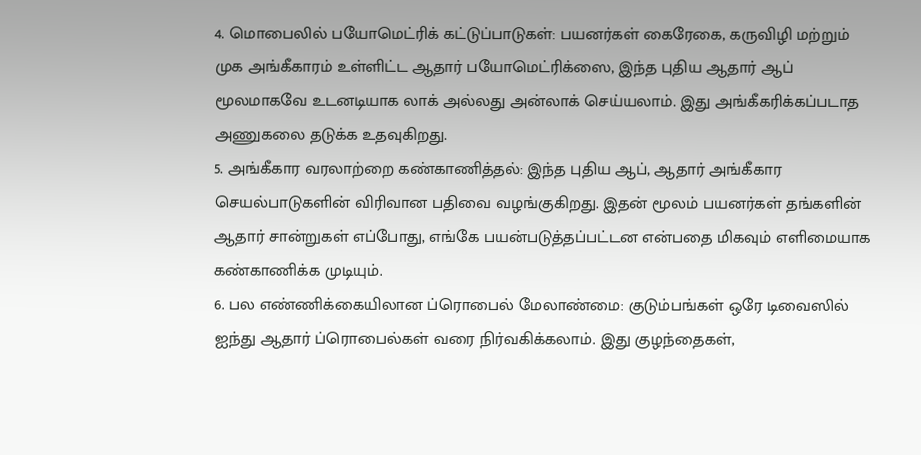4. மொபைலில் பயோமெட்ரிக் கட்டுப்பாடுகள்: பயனர்கள் கைரேகை, கருவிழி மற்றும் முக அங்கீகாரம் உள்ளிட்ட ஆதார் பயோமெட்ரிக்ஸை, இந்த புதிய ஆதார் ஆப் மூலமாகவே உடனடியாக லாக் அல்லது அன்லாக் செய்யலாம். இது அங்கீகரிக்கப்படாத அணுகலை தடுக்க உதவுகிறது.
5. அங்கீகார வரலாற்றை கண்காணித்தல்: இந்த புதிய ஆப், ஆதார் அங்கீகார செயல்பாடுகளின் விரிவான பதிவை வழங்குகிறது. இதன் மூலம் பயனர்கள் தங்களின் ஆதார் சான்றுகள் எப்போது, எங்கே பயன்படுத்தப்பட்டன என்பதை மிகவும் எளிமையாக கண்காணிக்க முடியும்.
6. பல எண்ணிக்கையிலான ப்ரொபைல் மேலாண்மை: குடும்பங்கள் ஒரே டிவைஸில் ஐந்து ஆதார் ப்ரொபைல்கள் வரை நிர்வகிக்கலாம். இது குழந்தைகள்,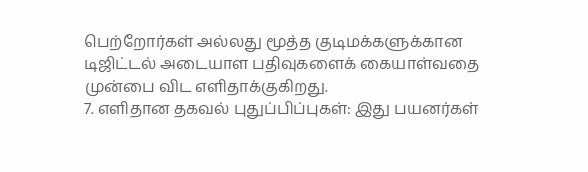பெற்றோர்கள் அல்லது மூத்த குடிமக்களுக்கான டிஜிட்டல் அடையாள பதிவுகளைக் கையாள்வதை முன்பை விட எளிதாக்குகிறது.
7. எளிதான தகவல் புதுப்பிப்புகள்: இது பயனர்கள்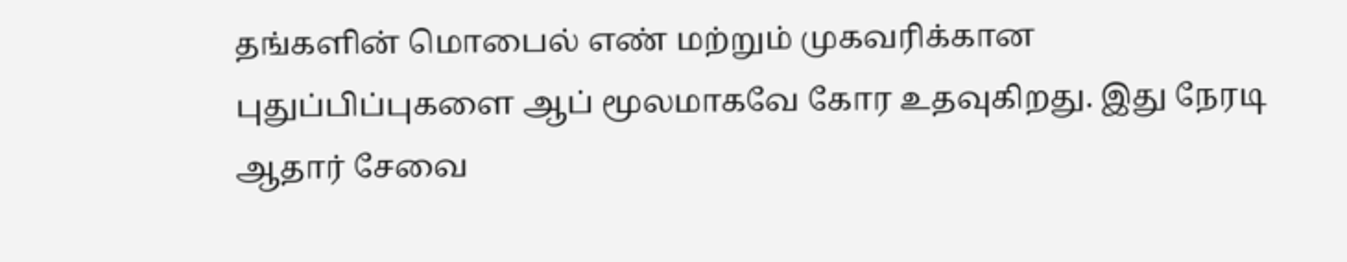தங்களின் மொபைல் எண் மற்றும் முகவரிக்கான புதுப்பிப்புகளை ஆப் மூலமாகவே கோர உதவுகிறது. இது நேரடி ஆதார் சேவை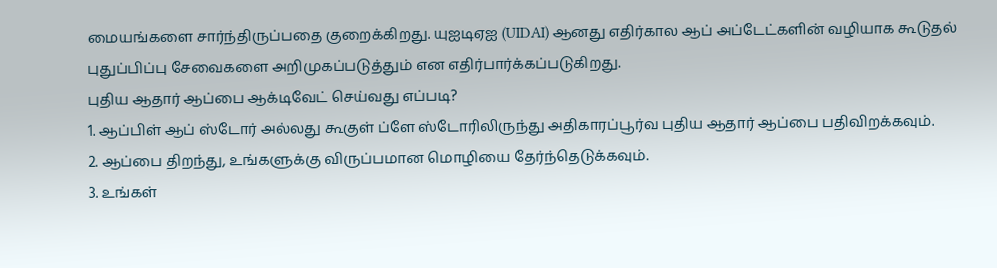மையங்களை சார்ந்திருப்பதை குறைக்கிறது. யுஐடிஏஐ (UIDAI) ஆனது எதிர்கால ஆப் அப்டேட்களின் வழியாக கூடுதல் புதுப்பிப்பு சேவைகளை அறிமுகப்படுத்தும் என எதிர்பார்க்கப்படுகிறது.
புதிய ஆதார் ஆப்பை ஆக்டிவேட் செய்வது எப்படி?
1. ஆப்பிள் ஆப் ஸ்டோர் அல்லது கூகுள் ப்ளே ஸ்டோரிலிருந்து அதிகாரப்பூர்வ புதிய ஆதார் ஆப்பை பதிவிறக்கவும்.
2. ஆப்பை திறந்து, உங்களுக்கு விருப்பமான மொழியை தேர்ந்தெடுக்கவும்.
3. உங்கள்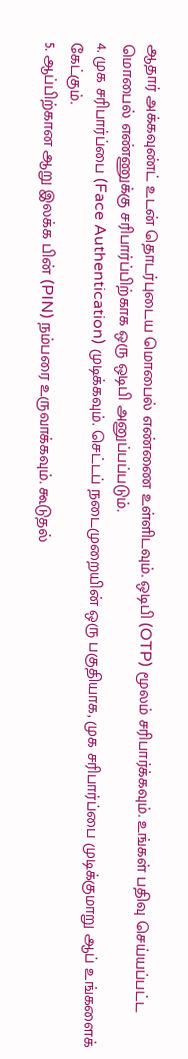ஆதார் அக்கவுண்ட் உடன் தொடர்புடைய மொபைல் எண்ணை உள்ளிடவும். ஒடிபி (OTP) மூலம் சரிபார்க்கவும். உங்கள் பதிவு செய்யப்பட்ட மொபைல் எண்ணுக்கு சரிபார்ப்பிற்காக ஒரு ஒடிபி அனுப்பப்படும்.
4. முக சரிபார்ப்பை (Face Authentication) முடிக்கவும். செட்டப் நடைமுறையின் ஒரு பகுதியாக, முக சரிபார்ப்பை முடிக்குமாறு ஆப் உங்களைக் கேட்கும்.
5. ஆப்பிற்கான ஆறு இலக்க பின் (PIN) நம்பரை உருவாக்கவும். கூடுதல்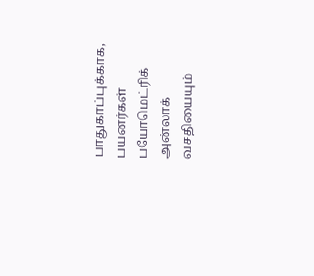பாதுகாப்புக்காக, பயனர்கள் பயோமெட்ரிக் அன்லாக் வசதியையும்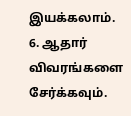இயக்கலாம்.
6. ஆதார் விவரங்களை சேர்க்கவும்.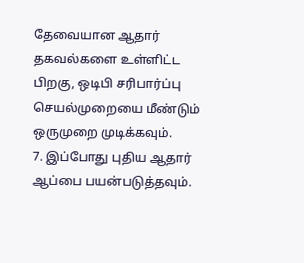தேவையான ஆதார் தகவல்களை உள்ளிட்ட பிறகு, ஒடிபி சரிபார்ப்பு செயல்முறையை மீண்டும் ஒருமுறை முடிக்கவும்.
7. இப்போது புதிய ஆதார் ஆப்பை பயன்படுத்தவும்.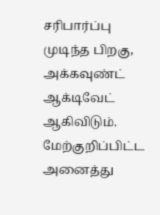சரிபார்ப்பு முடிந்த பிறகு, அக்கவுண்ட் ஆக்டிவேட் ஆகிவிடும். மேற்குறிப்பிட்ட அனைத்து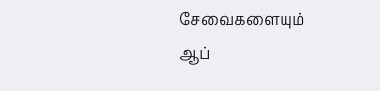சேவைகளையும் ஆப்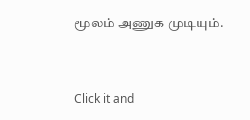மூலம் அணுக முடியும்.


Click it and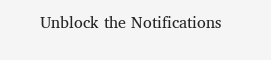Unblock the Notifications